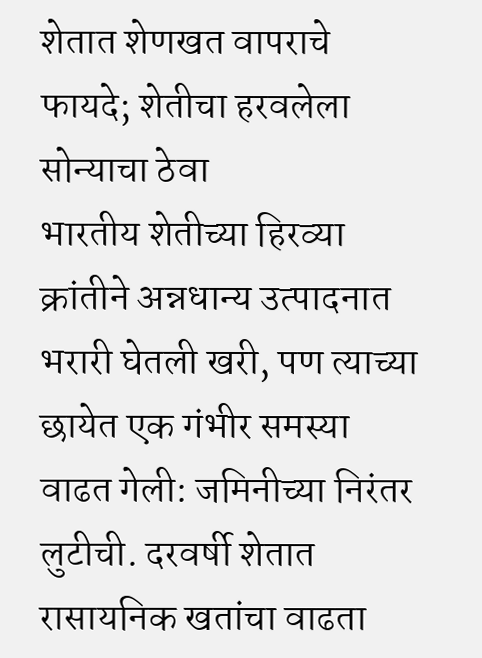शेतात शेणखत वापराचे फायदे; शेतीचा हरवलेला सोन्याचा ठेवा
भारतीय शेतीच्या हिरव्या क्रांतीने अन्नधान्य उत्पादनात भरारी घेतली खरी, पण त्याच्या छायेत एक गंभीर समस्या वाढत गेली: जमिनीच्या निरंतर लुटीची. दरवर्षी शेतात रासायनिक खतांचा वाढता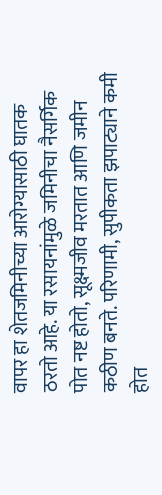वापर हा शेतजमिनीच्या आरोग्यासाठी घातक ठरतो आहे. या रसायनांमुळे जमिनीचा नैसर्गिक पोत नष्ट होतो, सूक्ष्मजीव मरतात आणि जमीन कठीण बनते. परिणामी, सुपीकता झपाट्याने कमी होत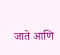जाते आणि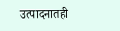उत्पादनातही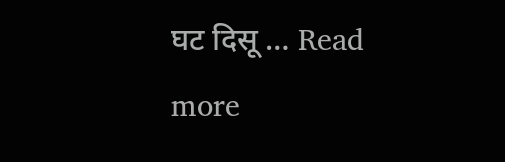घट दिसू … Read more